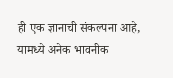ही एक ज्ञानाची संकल्पना आहे,
यामध्ये अनेक भावनीक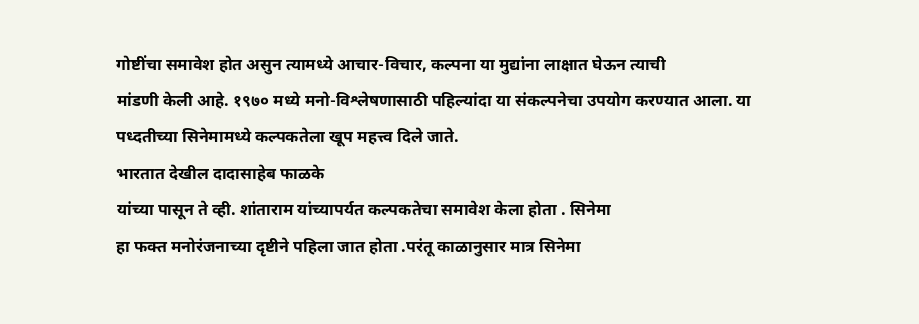गोष्टींचा समावेश होत असुन त्यामध्ये आचार-विचार, कल्पना या मुद्यांना लाक्षात घेऊन त्याची
मांडणी केली आहे. १९७० मध्ये मनो-विश्लेषणासाठी पहिल्यांदा या संकल्पनेचा उपयोग करण्यात आला. या
पध्दतीच्या सिनेमामध्ये कल्पकतेला खूप महत्त्व दिले जाते.
भारतात देखील दादासाहेब फाळके
यांच्या पासून ते व्ही. शांताराम यांच्यापर्यत कल्पकतेचा समावेश केला होता . सिनेमा
हा फक्त मनोरंजनाच्या दृष्टीने पहिला जात होता .परंतू काळानुसार मात्र सिनेमा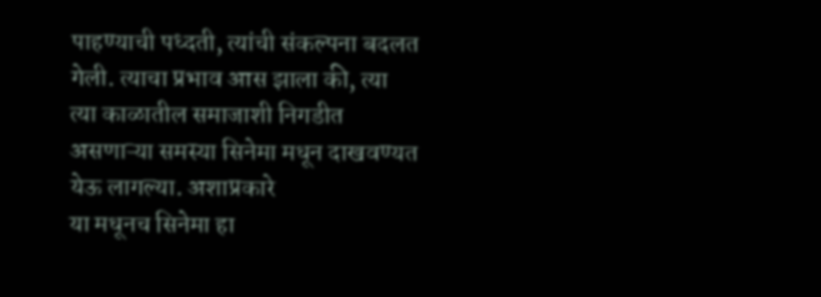पाहण्याची पध्दती, त्यांची संकल्पना बदलत गेली. त्याचा प्रभाव आस झाला की, त्या
त्या काळातील समाजाशी निगडीत असणाऱ्या समस्या सिनेमा मधून दाखवण्यत येऊ लागल्या. अशाप्रकारे
या मधूनच सिनेमा हा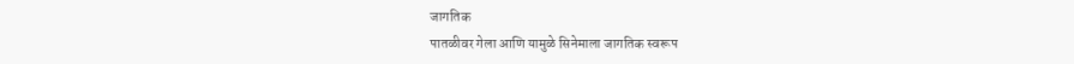जागतिक
पातळीवर गेला आणि यामुळे सिनेमाला जागतिक स्वरूप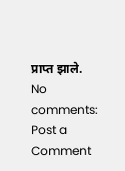प्राप्त झाले.
No comments:
Post a Comment